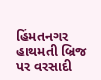હિંમતનગર હાથમતી બ્રિજ પર વરસાદી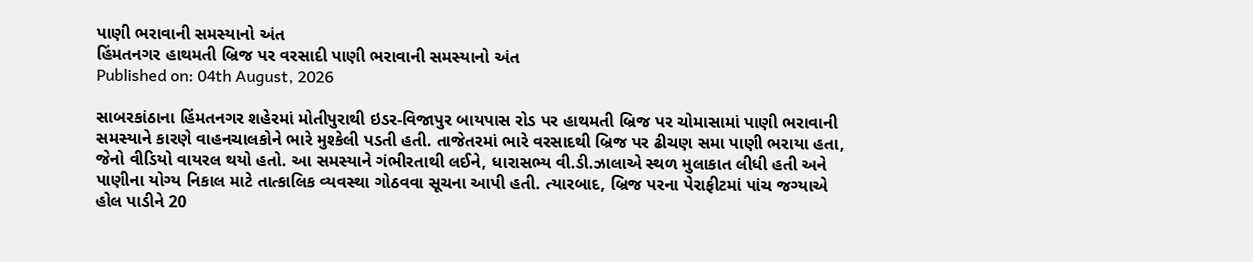પાણી ભરાવાની સમસ્યાનો અંત
હિંમતનગર હાથમતી બ્રિજ પર વરસાદી પાણી ભરાવાની સમસ્યાનો અંત
Published on: 04th August, 2026

સાબરકાંઠાના હિંમતનગર શહેરમાં મોતીપુરાથી ઇડર-વિજાપુર બાયપાસ રોડ પર હાથમતી બ્રિજ પર ચોમાસામાં પાણી ભરાવાની સમસ્યાને કારણે વાહનચાલકોને ભારે મુશ્કેલી પડતી હતી. તાજેતરમાં ભારે વરસાદથી બ્રિજ પર ઢીચણ સમા પાણી ભરાયા હતા, જેનો વીડિયો વાયરલ થયો હતો. આ સમસ્યાને ગંભીરતાથી લઈને, ધારાસભ્ય વી.ડી.ઝાલાએ સ્થળ મુલાકાત લીધી હતી અને પાણીના યોગ્ય નિકાલ માટે તાત્કાલિક વ્યવસ્થા ગોઠવવા સૂચના આપી હતી. ત્યારબાદ, બ્રિજ પરના પેરાફીટમાં પાંચ જગ્યાએ હોલ પાડીને 20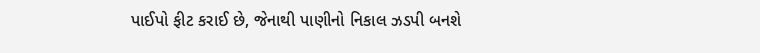પાઈપો ફીટ કરાઈ છે, જેનાથી પાણીનો નિકાલ ઝડપી બનશે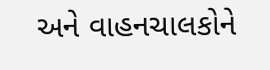અને વાહનચાલકોને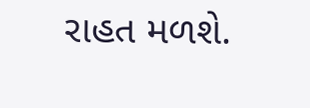રાહત મળશે.